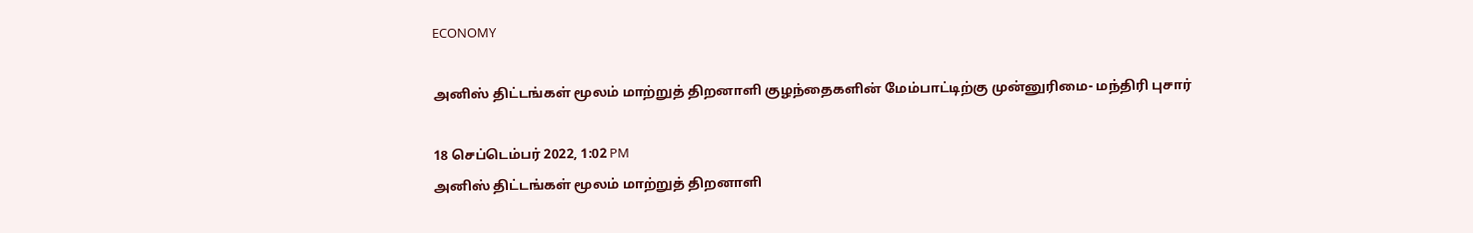ECONOMY

அனிஸ் திட்டங்கள் மூலம் மாற்றுத் திறனாளி குழந்தைகளின் மேம்பாட்டிற்கு முன்னுரிமை- மந்திரி புசார்

18 செப்டெம்பர் 2022, 1:02 PM
அனிஸ் திட்டங்கள் மூலம் மாற்றுத் திறனாளி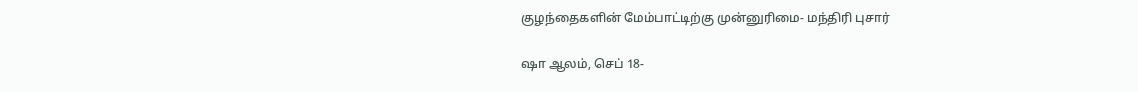குழந்தைகளின் மேம்பாட்டிற்கு முன்னுரிமை- மந்திரி புசார்

ஷா ஆலம், செப் 18-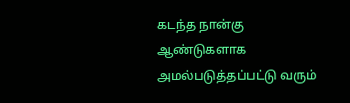கடந்த நான்கு ஆண்டுகளாக அமல்படுத்தப்பட்டு வரும்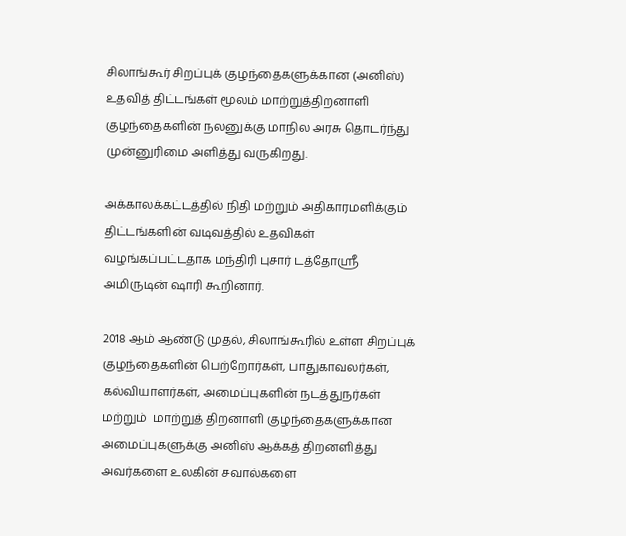சிலாங்கூர் சிறப்புக் குழந்தைகளுக்கான (அனிஸ்) உதவித் திட்டங்கள் மூலம் மாற்றுத்திறனாளி குழந்தைகளின் நலனுக்கு மாநில அரசு தொடர்ந்து முன்னுரிமை அளித்து வருகிறது.

அக்காலக்கட்டத்தில் நிதி மற்றும் அதிகாரமளிக்கும் திட்டங்களின் வடிவத்தில் உதவிகள் வழங்கப்பட்டதாக மந்திரி புசார் டத்தோஸ்ரீ அமிருடின் ஷாரி கூறினார்.

2018 ஆம் ஆண்டு முதல், சிலாங்கூரில் உள்ள சிறப்புக் குழந்தைகளின் பெற்றோர்கள், பாதுகாவலர்கள், கல்வியாளர்கள், அமைப்புகளின் நடத்துநர்கள் மற்றும்  மாற்றுத் திறனாளி குழந்தைகளுக்கான அமைப்புகளுக்கு அனிஸ் ஆக்கத் திறனளித்து அவர்களை உலகின் சவால்களை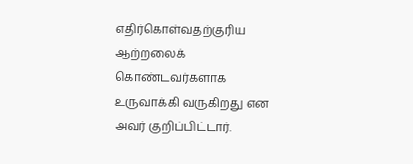எதிர்கொள்வதற்குரிய ஆற்றலைக் கொண்டவர்களாக உருவாக்கி வருகிறது என அவர் குறிப்பிட்டார்.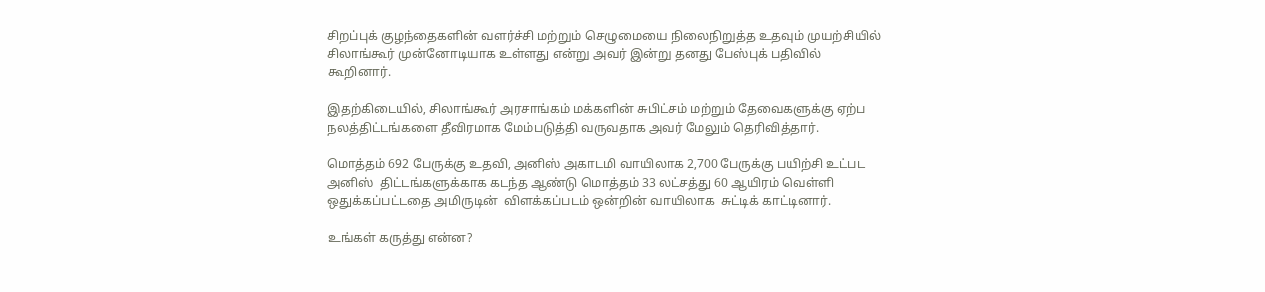சிறப்புக் குழந்தைகளின் வளர்ச்சி மற்றும் செழுமையை நிலைநிறுத்த உதவும் முயற்சியில் சிலாங்கூர் முன்னோடியாக உள்ளது என்று அவர் இன்று தனது பேஸ்புக் பதிவில் கூறினார்.

இதற்கிடையில், சிலாங்கூர் அரசாங்கம் மக்களின் சுபிட்சம் மற்றும் தேவைகளுக்கு ஏற்ப நலத்திட்டங்களை தீவிரமாக மேம்படுத்தி வருவதாக அவர் மேலும் தெரிவித்தார்.

மொத்தம் 692 பேருக்கு உதவி, அனிஸ் அகாடமி வாயிலாக 2,700 பேருக்கு பயிற்சி உட்பட  அனிஸ்  திட்டங்களுக்காக கடந்த ஆண்டு மொத்தம் 33 லட்சத்து 60 ஆயிரம் வெள்ளி ஒதுக்கப்பட்டதை அமிருடின்  விளக்கப்படம் ஒன்றின் வாயிலாக  சுட்டிக் காட்டினார்.

உங்கள் கருத்து என்ன?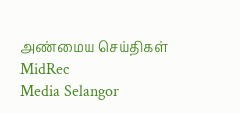அண்மைய செய்திகள்
MidRec
Media Selangor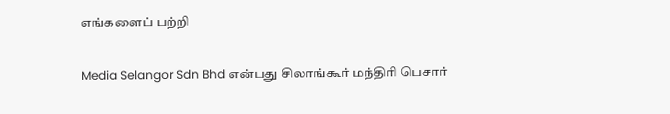எங்களைப் பற்றி

Media Selangor Sdn Bhd என்பது சிலாங்கூர் மந்திரி பெசார்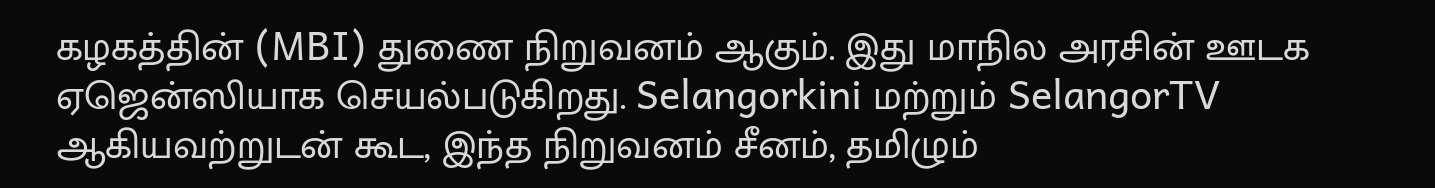கழகத்தின் (MBI) துணை நிறுவனம் ஆகும். இது மாநில அரசின் ஊடக ஏஜென்ஸியாக செயல்படுகிறது. Selangorkini மற்றும் SelangorTV ஆகியவற்றுடன் கூட, இந்த நிறுவனம் சீனம், தமிழும்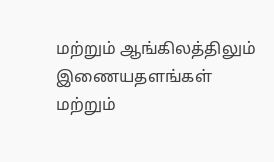மற்றும் ஆங்கிலத்திலும் இணையதளங்கள் மற்றும்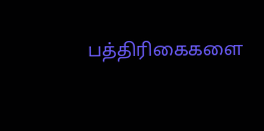பத்திரிகைகளை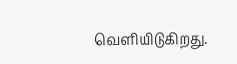வெளியிடுகிறது.